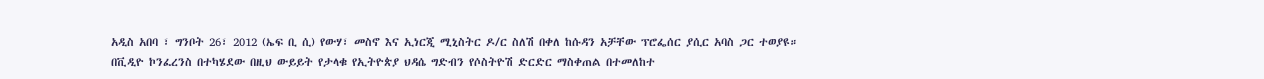አዲስ አበባ ፣ ግንቦት 26፣ 2012 (ኤፍ ቢ ሲ) የውሃ፣ መስኖ እና ኢነርጂ ሚኒስትር ዶ/ር ስለሽ በቀለ ከሱዳን አቻቸው ፕሮፌሰር ያሲር አባስ ጋር ተወያዩ።
በቪዲዮ ኮንፈረንስ በተካሄደው በዚህ ውይይት የታላቁ የኢትዮጵያ ህዳሴ ግድብን የሶስትዮሽ ድርድር ማስቀጠል በተመለከተ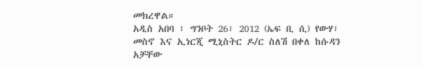መክረዋል።
አዲስ አበባ ፣ ግንቦት 26፣ 2012 (ኤፍ ቢ ሲ) የውሃ፣ መስኖ እና ኢነርጂ ሚኒስትር ዶ/ር ስለሽ በቀለ ከሱዳን አቻቸው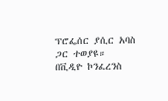ፕሮፌሰር ያሲር አባስ ጋር ተወያዩ።
በቪዲዮ ኮንፈረንስ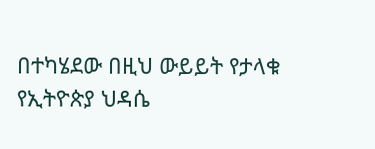በተካሄደው በዚህ ውይይት የታላቁ የኢትዮጵያ ህዳሴ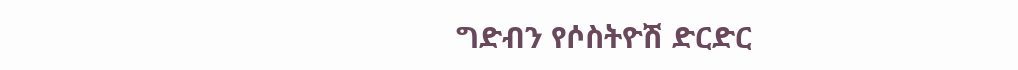ግድብን የሶስትዮሽ ድርድር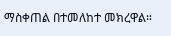ማስቀጠል በተመለከተ መክረዋል።